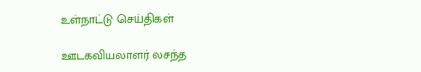உள்நாட்டு செய்திகள்

ஊடகவியலாளர் லசந்த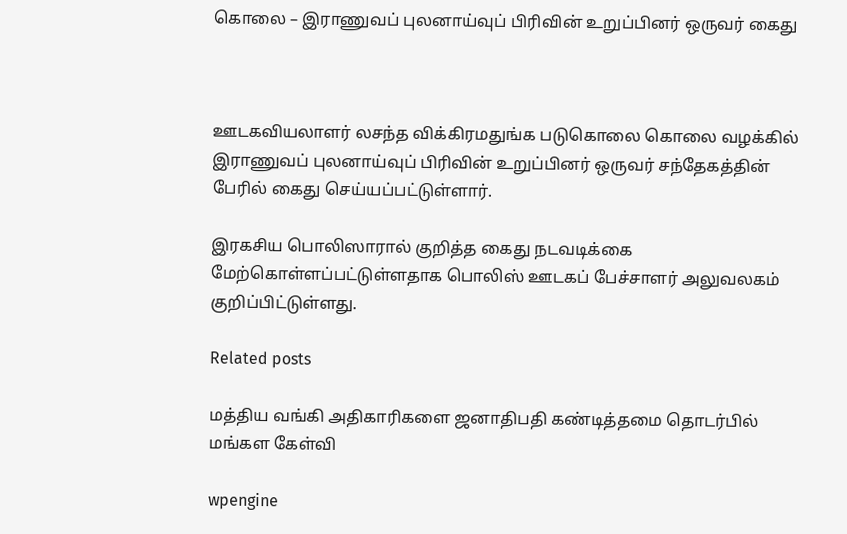கொலை – இராணுவப் புலனாய்வுப் பிரிவின் உறுப்பினர் ஒருவர் கைது



ஊடகவியலாளர் லசந்த விக்கிரமதுங்க படுகொலை கொலை வழக்கில் இராணுவப் புலனாய்வுப் பிரிவின் உறுப்பினர் ஒருவர் சந்தேகத்தின் பேரில் கைது செய்யப்பட்டுள்ளார்.

இரகசிய பொலிஸாரால் குறித்த கைது நடவடிக்கை மேற்கொள்ளப்பட்டுள்ளதாக பொலிஸ் ஊடகப் பேச்சாளர் அலுவலகம் குறிப்பிட்டுள்ளது.

Related posts

மத்திய வங்கி அதிகாரிகளை ஜனாதிபதி கண்டித்தமை தொடர்பில் மங்கள கேள்வி

wpengine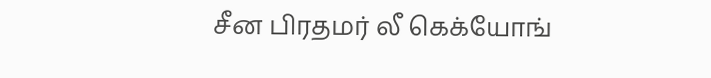சீன பிரதமர் லீ கெக்யோங்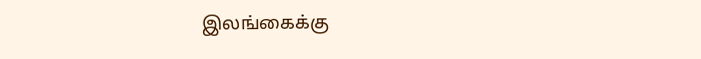இலங்கைக்கு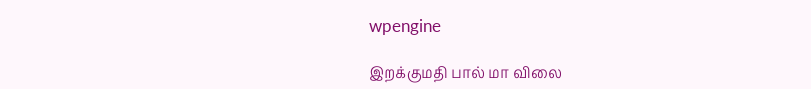wpengine

இறக்குமதி பால் மா விலை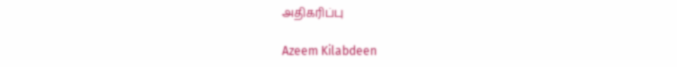அதிகரிப்பு

Azeem Kilabdeen